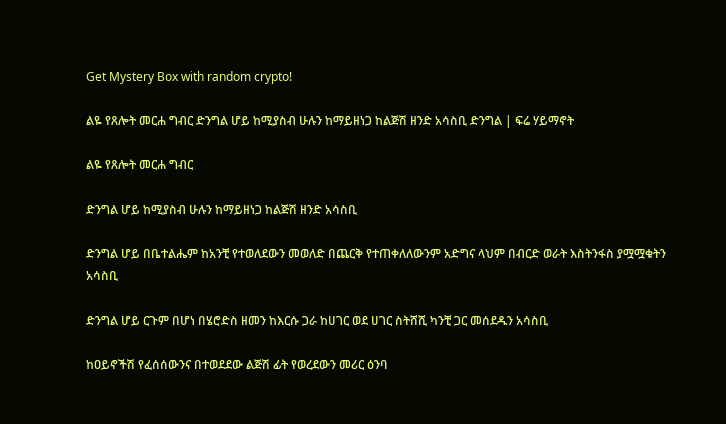Get Mystery Box with random crypto!

ልዬ የጸሎት መርሐ ግብር ድንግል ሆይ ከሚያስብ ሁሉን ከማይዘነጋ ከልጅሽ ዘንድ አሳስቢ ድንግል | ፍሬ ሃይማኖት

ልዬ የጸሎት መርሐ ግብር

ድንግል ሆይ ከሚያስብ ሁሉን ከማይዘነጋ ከልጅሽ ዘንድ አሳስቢ

ድንግል ሆይ በቤተልሔም ከአንቺ የተወለደውን መወለድ በጨርቅ የተጠቀለለውንም አድግና ላህም በብርድ ወራት እስትንፋስ ያሟሟቁትን አሳስቢ

ድንግል ሆይ ርጉም በሆነ በሄሮድስ ዘመን ከእርሱ ጋራ ከሀገር ወደ ሀገር ስትሸሺ ካንቺ ጋር መሰደዱን አሳስቢ

ከዐይኖችሽ የፈሰሰውንና በተወደደው ልጅሽ ፊት የወረደውን መሪር ዕንባ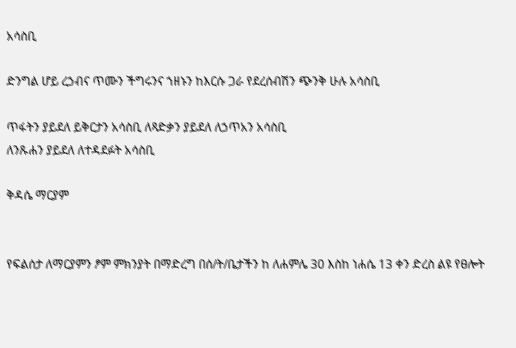አሳስቢ

ድንግል ሆይ ረኃብና ጥሙን ችግሩንና ኀዘኑን ከእርሱ ጋራ የደረሰብሽን ጭንቅ ሁሉ አሳስቢ

ጥፋትን ያይደለ ይቅርታን አሳስቢ ለጻድቃን ያይደለ ለኃጥአን አሳስቢ
ለንጹሐን ያይደለ ለተዳደፉት አሳስቢ

ቅዳሴ ማርያም


የፍልሰታ ለማርያምን ፆም ምክንያት በማድረግ በሰ/ት/ቤታችን ከ ለሐምሌ 30 እስከ ነሐሴ 13 ቀን ድረስ ልዩ የፀሎት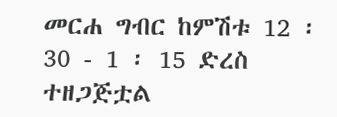መርሐ ግብር ከምሽቱ 12 ፡ 30 - 1 ፡ 15 ድረስ ተዘጋጅቷል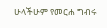ሁላችሁም የመርሐ ግብሩ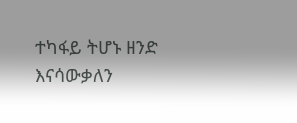ተካፋይ ትሆኑ ዘንድ እናሳውቃለን